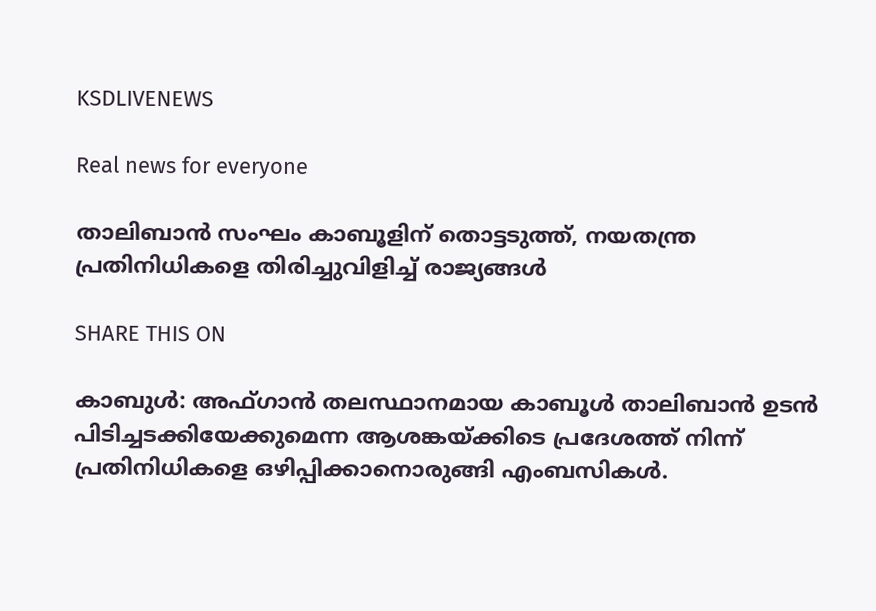KSDLIVENEWS

Real news for everyone

താലിബാന്‍ സംഘം കാബൂളിന് തൊട്ടടുത്ത്, നയതന്ത്ര പ്രതിനിധികളെ തിരിച്ചുവിളിച്ച് രാജ്യങ്ങള്‍

SHARE THIS ON

കാബുൾ: അഫ്ഗാൻ തലസ്ഥാനമായ കാബൂൾ താലിബാൻ ഉടൻ പിടിച്ചടക്കിയേക്കുമെന്ന ആശങ്കയ്ക്കിടെ പ്രദേശത്ത് നിന്ന് പ്രതിനിധികളെ ഒഴിപ്പിക്കാനൊരുങ്ങി എംബസികൾ.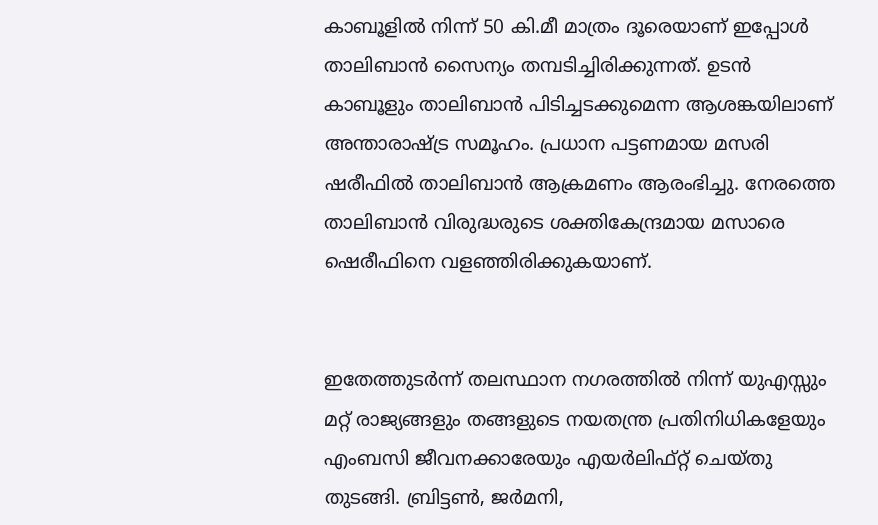കാബൂളിൽ നിന്ന് 50 കി.മീ മാത്രം ദൂരെയാണ് ഇപ്പോൾ താലിബാൻ സൈന്യം തമ്പടിച്ചിരിക്കുന്നത്. ഉടൻ കാബൂളും താലിബാൻ പിടിച്ചടക്കുമെന്ന ആശങ്കയിലാണ് അന്താരാഷ്ട്ര സമൂഹം. പ്രധാന പട്ടണമായ മസരി ഷരീഫിൽ താലിബാൻ ആക്രമണം ആരംഭിച്ചു. നേരത്തെ താലിബാൻ വിരുദ്ധരുടെ ശക്തികേന്ദ്രമായ മസാരെ ഷെരീഫിനെ വളഞ്ഞിരിക്കുകയാണ്.


ഇതേത്തുടർന്ന് തലസ്ഥാന നഗരത്തിൽ നിന്ന് യുഎസ്സും മറ്റ് രാജ്യങ്ങളും തങ്ങളുടെ നയതന്ത്ര പ്രതിനിധികളേയും എംബസി ജീവനക്കാരേയും എയർലിഫ്റ്റ് ചെയ്തു തുടങ്ങി. ബ്രിട്ടൺ, ജർമനി,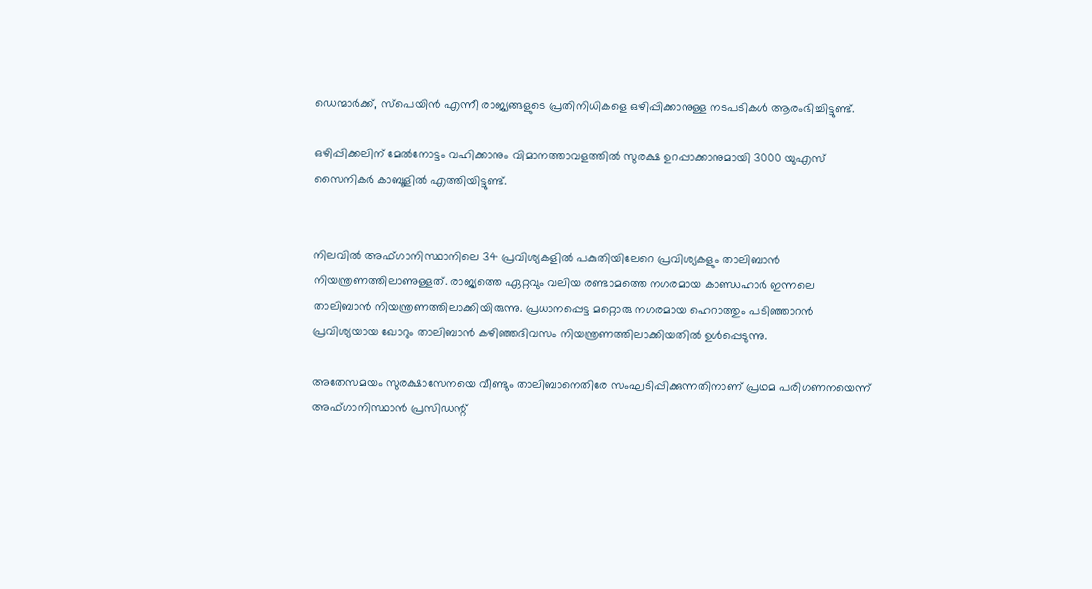ഡെന്മാർക്ക്, സ്പെയിൻ എന്നീ രാജ്യങ്ങളുടെ പ്രതിനിധികളെ ഒഴിപ്പിക്കാനുള്ള നടപടികൾ ആരംഭിച്ചിട്ടുണ്ട്.

ഒഴിപ്പിക്കലിന് മേൽനോട്ടം വഹിക്കാനും വിമാനത്താവളത്തിൽ സുരക്ഷ ഉറപ്പാക്കാനുമായി 3000 യുഎസ് സൈനികർ കാബൂളിൽ എത്തിയിട്ടുണ്ട്.


നിലവിൽ അഫ്ഗാനിസ്ഥാനിലെ 34 പ്രവിശ്യകളിൽ പകുതിയിലേറെ പ്രവിശ്യകളും താലിബാൻ നിയന്ത്രണത്തിലാണുള്ളത്. രാജ്യത്തെ ഏറ്റവും വലിയ രണ്ടാമത്തെ നഗരമായ കാണ്ഡഹാർ ഇന്നലെ താലിബാൻ നിയന്ത്രണത്തിലാക്കിയിരുന്നു. പ്രധാനപ്പെട്ട മറ്റൊരു നഗരമായ ഹെറാത്തും പടിഞ്ഞാറൻ പ്രവിശ്യയായ ഖോറും താലിബാൻ കഴിഞ്ഞദിവസം നിയന്ത്രണത്തിലാക്കിയതിൽ ഉൾപ്പെടുന്നു.

അതേസമയം സുരക്ഷാസേനയെ വീണ്ടും താലിബാനെതിരേ സംഘടിപ്പിക്കുന്നതിനാണ് പ്രഥമ പരിഗണനയെന്ന് അഫ്ഗാനിസ്ഥാൻ പ്രസിഡന്റ്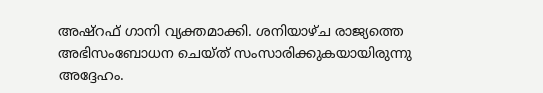അഷ്റഫ് ഗാനി വ്യക്തമാക്കി. ശനിയാഴ്ച രാജ്യത്തെ അഭിസംബോധന ചെയ്ത് സംസാരിക്കുകയായിരുന്നു അദ്ദേഹം.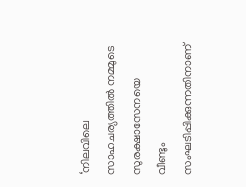‘നിലവിലെ സാഹചര്യത്തിൽ നമ്മുടെ സുരക്ഷാസേനയെ വീണ്ടും സംഘടിപ്പിക്കുന്നതിനാണ്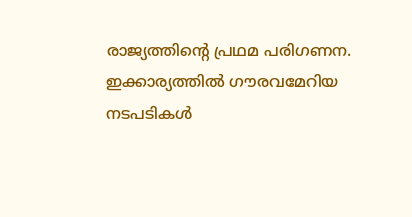രാജ്യത്തിന്റെ പ്രഥമ പരിഗണന. ഇക്കാര്യത്തിൽ ഗൗരവമേറിയ നടപടികൾ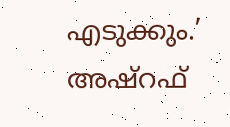എടുക്കും.’ അഷ്റഫ്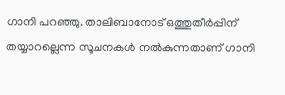ഗാനി പറഞ്ഞു. താലിബാനോട് ഒത്തുതീർപ്പിന് തയ്യാറല്ലെന്ന സൂചനകൾ നൽകുന്നതാണ് ഗാനി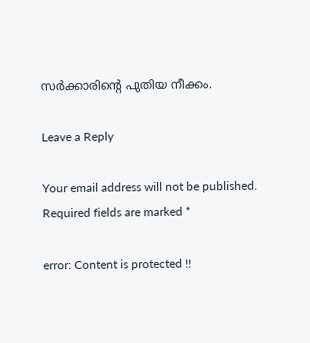സർക്കാരിന്റെ പുതിയ നീക്കം.

Leave a Reply

Your email address will not be published. Required fields are marked *

error: Content is protected !!